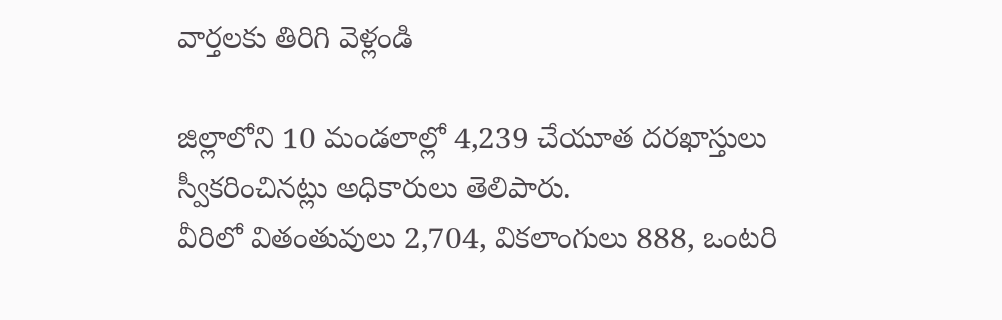వార్తలకు తిరిగి వెళ్లండి

జిల్లాలోని 10 మండలాల్లో 4,239 చేయూత దరఖాస్తులు స్వీకరించినట్లు అధికారులు తెలిపారు.
వీరిలో వితంతువులు 2,704, వికలాంగులు 888, ఒంటరి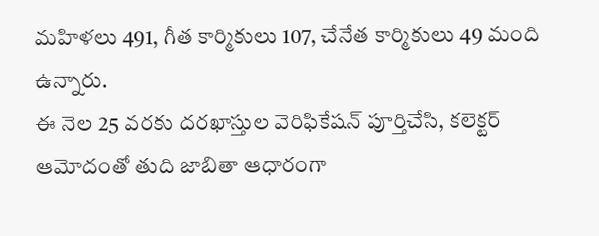మహిళలు 491, గీత కార్మికులు 107, చేనేత కార్మికులు 49 మంది ఉన్నారు.
ఈ నెల 25 వరకు దరఖాస్తుల వెరిఫికేషన్ పూర్తిచేసి, కలెక్టర్ ఆమోదంతో తుది జాబితా ఆధారంగా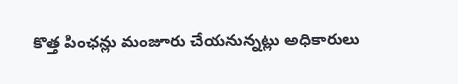కొత్త పింఛన్లు మంజూరు చేయనున్నట్లు అధికారులు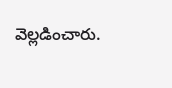వెల్లడించారు.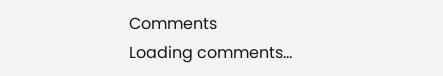Comments
Loading comments...